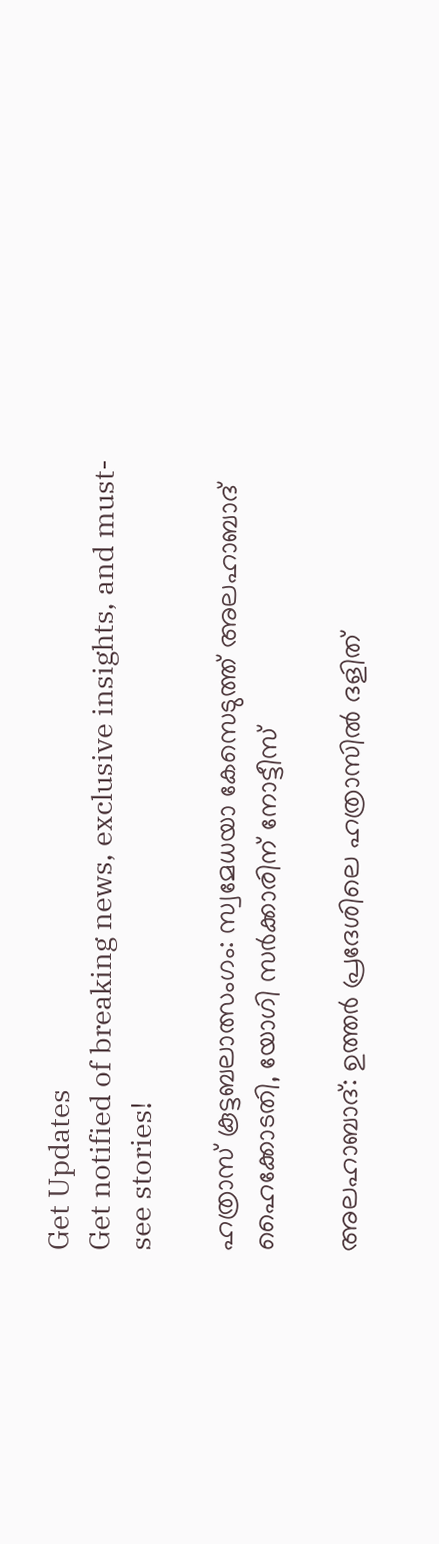Get Updates
Get notified of breaking news, exclusive insights, and must-see stories!

ഹത്രാസ് കൂട്ടബലാത്സംഗം: സ്വമേധയാ കേസെടുത്ത് അലഹാബാദ് ഹൈക്കോടതി, യോഗി സർക്കാരിന് നോട്ടീസ്

അലഹാബാദ്: ഉത്തര്‍ പ്രദേശിലെ ഹത്രാസില്‍ ദളിത്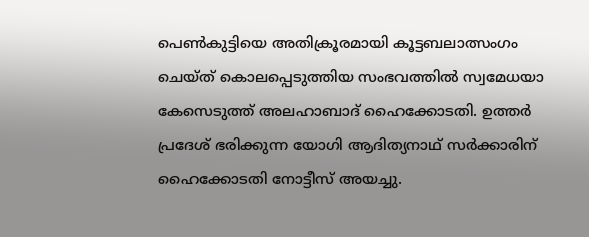പെണ്‍കുട്ടിയെ അതിക്രൂരമായി കൂട്ടബലാത്സംഗം ചെയ്ത് കൊലപ്പെടുത്തിയ സംഭവത്തില്‍ സ്വമേധയാ കേസെടുത്ത് അലഹാബാദ് ഹൈക്കോടതി. ഉത്തര്‍ പ്രദേശ് ഭരിക്കുന്ന യോഗി ആദിത്യനാഥ് സര്‍ക്കാരിന് ഹൈക്കോടതി നോട്ടീസ് അയച്ചു.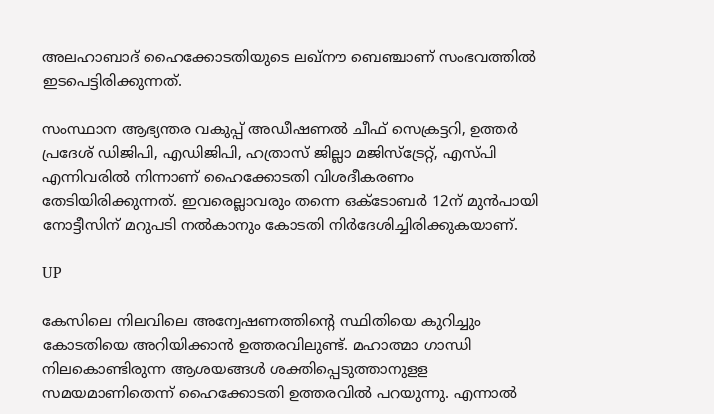അലഹാബാദ് ഹൈക്കോടതിയുടെ ലഖ്‌നൗ ബെഞ്ചാണ് സംഭവത്തില്‍ ഇടപെട്ടിരിക്കുന്നത്.

സംസ്ഥാന ആഭ്യന്തര വകുപ്പ് അഡീഷണല്‍ ചീഫ് സെക്രട്ടറി, ഉത്തര്‍ പ്രദേശ് ഡിജിപി, എഡിജിപി, ഹത്രാസ് ജില്ലാ മജിസ്‌ട്രേറ്റ്, എസ്പി എന്നിവരില്‍ നിന്നാണ് ഹൈക്കോടതി വിശദീകരണം തേടിയിരിക്കുന്നത്. ഇവരെല്ലാവരും തന്നെ ഒക്ടോബര്‍ 12ന് മുന്‍പായി നോട്ടീസിന് മറുപടി നല്‍കാനും കോടതി നിര്‍ദേശിച്ചിരിക്കുകയാണ്.

UP

കേസിലെ നിലവിലെ അന്വേഷണത്തിന്റെ സ്ഥിതിയെ കുറിച്ചും കോടതിയെ അറിയിക്കാന്‍ ഉത്തരവിലുണ്ട്. മഹാത്മാ ഗാന്ധി നിലകൊണ്ടിരുന്ന ആശയങ്ങള്‍ ശക്തിപ്പെടുത്താനുളള സമയമാണിതെന്ന് ഹൈക്കോടതി ഉത്തരവില്‍ പറയുന്നു. എന്നാല്‍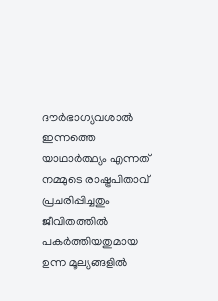ദൗര്‍ഭാഗ്യവശാല്‍ ഇന്നത്തെ യാഥാര്‍ത്ഥ്യം എന്നത് നമ്മുടെ രാഷ്ട്രപിതാവ് പ്രചരിപ്പിച്ചതും ജീവിതത്തില്‍ പകര്‍ത്തിയതുമായ ഉന്ന മൂല്യങ്ങളില്‍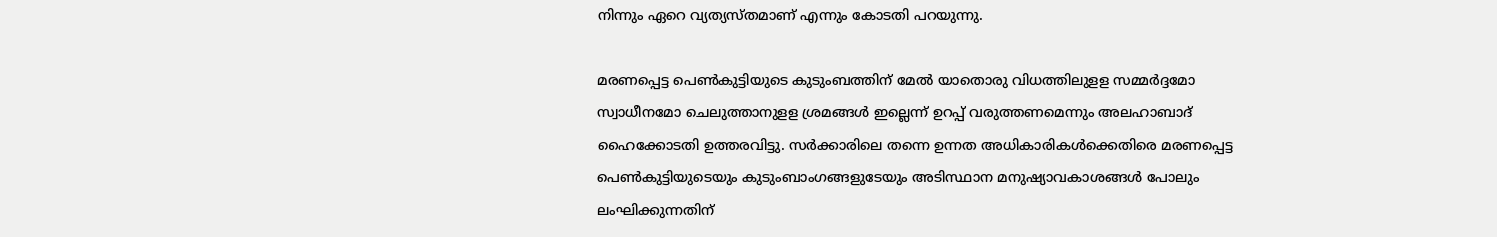നിന്നും ഏറെ വ്യത്യസ്തമാണ് എന്നും കോടതി പറയുന്നു.

മരണപ്പെട്ട പെണ്‍കുട്ടിയുടെ കുടുംബത്തിന് മേല്‍ യാതൊരു വിധത്തിലുളള സമ്മര്‍ദ്ദമോ സ്വാധീനമോ ചെലുത്താനുളള ശ്രമങ്ങള്‍ ഇല്ലെന്ന് ഉറപ്പ് വരുത്തണമെന്നും അലഹാബാദ് ഹൈക്കോടതി ഉത്തരവിട്ടു. സര്‍ക്കാരിലെ തന്നെ ഉന്നത അധികാരികള്‍ക്കെതിരെ മരണപ്പെട്ട പെണ്‍കുട്ടിയുടെയും കുടുംബാംഗങ്ങളുടേയും അടിസ്ഥാന മനുഷ്യാവകാശങ്ങള്‍ പോലും ലംഘിക്കുന്നതിന്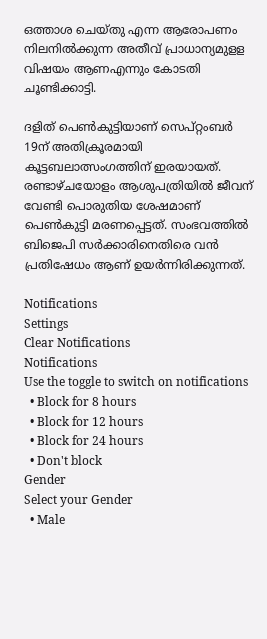ഒത്താശ ചെയ്തു എന്ന ആരോപണം നിലനില്‍ക്കുന്ന അതീവ് പ്രാധാന്യമുളള വിഷയം ആണഎന്നും കോടതി ചൂണ്ടിക്കാട്ടി.

ദളിത് പെണ്‍കുട്ടിയാണ് സെപ്റ്റംബര്‍ 19ന് അതിക്രൂരമായി കൂട്ടബലാത്സംഗത്തിന് ഇരയായത്. രണ്ടാഴ്ചയോളം ആശുപത്രിയില്‍ ജീവന് വേണ്ടി പൊരുതിയ ശേഷമാണ് പെണ്‍കുട്ടി മരണപ്പെട്ടത്. സംഭവത്തില്‍ ബിജെപി സര്‍ക്കാരിനെതിരെ വന്‍ പ്രതിഷേധം ആണ് ഉയര്‍ന്നിരിക്കുന്നത്.

Notifications
Settings
Clear Notifications
Notifications
Use the toggle to switch on notifications
  • Block for 8 hours
  • Block for 12 hours
  • Block for 24 hours
  • Don't block
Gender
Select your Gender
  • Male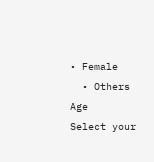• Female
  • Others
Age
Select your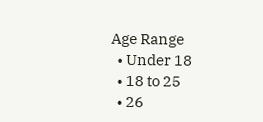Age Range
  • Under 18
  • 18 to 25
  • 26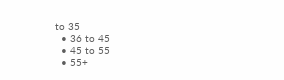to 35
  • 36 to 45
  • 45 to 55
  • 55+